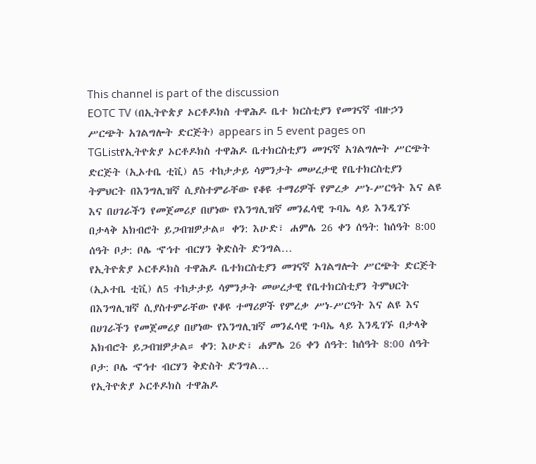This channel is part of the discussion
EOTC TV (በኢትዮጵያ ኦርቶዶክስ ተዋሕዶ ቤተ ክርስቲያን የመገናኛ ብዙኃን ሥርጭት አገልግሎት ድርጅት) appears in 5 event pages on TGListየኢትዮጵያ ኦርቶዶክስ ተዋሕዶ ቤተክርስቲያን መገናኛ አገልግሎት ሥርጭት ድርጅት (ኢኦተቤ ቲቪ) ለ5 ተከታታይ ሳምንታት መሠረታዊ የቤተክርስቲያን ትምህርት በእንግሊዝኛ ሲያስተምራቸው የቆዩ ተማሪዎች የምረቃ ሥነ-ሥርዓት እና ልዩ እና በሀገራችን የመጀመሪያ በሆነው የእንግሊዝኛ መንፈሳዊ ጉባኤ ላይ እንዲገኙ በታላቅ አክብሮት ይጋብዝዎታል። ቀን: እሁድ፣ ሐምሌ 26 ቀን ሰዓት: ከሰዓት 8:00 ሰዓት ቦታ: ቦሌ ኆኅተ ብርሃን ቅድስት ድንግል…
የኢትዮጵያ ኦርቶዶክስ ተዋሕዶ ቤተክርስቲያን መገናኛ አገልግሎት ሥርጭት ድርጅት (ኢኦተቤ ቲቪ) ለ5 ተከታታይ ሳምንታት መሠረታዊ የቤተክርስቲያን ትምህርት በእንግሊዝኛ ሲያስተምራቸው የቆዩ ተማሪዎች የምረቃ ሥነ-ሥርዓት እና ልዩ እና በሀገራችን የመጀመሪያ በሆነው የእንግሊዝኛ መንፈሳዊ ጉባኤ ላይ እንዲገኙ በታላቅ አክብሮት ይጋብዝዎታል። ቀን: እሁድ፣ ሐምሌ 26 ቀን ሰዓት: ከሰዓት 8:00 ሰዓት ቦታ: ቦሌ ኆኅተ ብርሃን ቅድስት ድንግል…
የኢትዮጵያ ኦርቶዶክስ ተዋሕዶ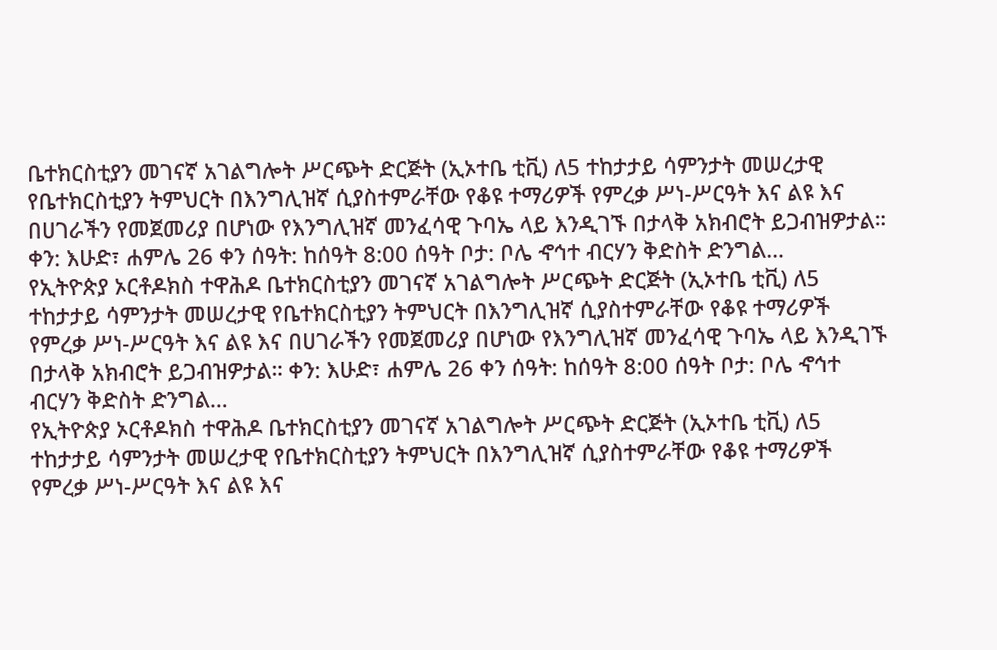ቤተክርስቲያን መገናኛ አገልግሎት ሥርጭት ድርጅት (ኢኦተቤ ቲቪ) ለ5 ተከታታይ ሳምንታት መሠረታዊ የቤተክርስቲያን ትምህርት በእንግሊዝኛ ሲያስተምራቸው የቆዩ ተማሪዎች የምረቃ ሥነ-ሥርዓት እና ልዩ እና በሀገራችን የመጀመሪያ በሆነው የእንግሊዝኛ መንፈሳዊ ጉባኤ ላይ እንዲገኙ በታላቅ አክብሮት ይጋብዝዎታል። ቀን: እሁድ፣ ሐምሌ 26 ቀን ሰዓት: ከሰዓት 8:00 ሰዓት ቦታ: ቦሌ ኆኅተ ብርሃን ቅድስት ድንግል…
የኢትዮጵያ ኦርቶዶክስ ተዋሕዶ ቤተክርስቲያን መገናኛ አገልግሎት ሥርጭት ድርጅት (ኢኦተቤ ቲቪ) ለ5 ተከታታይ ሳምንታት መሠረታዊ የቤተክርስቲያን ትምህርት በእንግሊዝኛ ሲያስተምራቸው የቆዩ ተማሪዎች የምረቃ ሥነ-ሥርዓት እና ልዩ እና በሀገራችን የመጀመሪያ በሆነው የእንግሊዝኛ መንፈሳዊ ጉባኤ ላይ እንዲገኙ በታላቅ አክብሮት ይጋብዝዎታል። ቀን: እሁድ፣ ሐምሌ 26 ቀን ሰዓት: ከሰዓት 8:00 ሰዓት ቦታ: ቦሌ ኆኅተ ብርሃን ቅድስት ድንግል…
የኢትዮጵያ ኦርቶዶክስ ተዋሕዶ ቤተክርስቲያን መገናኛ አገልግሎት ሥርጭት ድርጅት (ኢኦተቤ ቲቪ) ለ5 ተከታታይ ሳምንታት መሠረታዊ የቤተክርስቲያን ትምህርት በእንግሊዝኛ ሲያስተምራቸው የቆዩ ተማሪዎች የምረቃ ሥነ-ሥርዓት እና ልዩ እና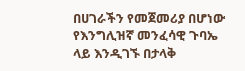በሀገራችን የመጀመሪያ በሆነው የእንግሊዝኛ መንፈሳዊ ጉባኤ ላይ እንዲገኙ በታላቅ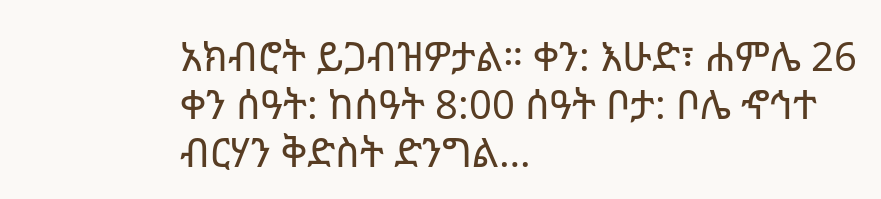አክብሮት ይጋብዝዎታል። ቀን: እሁድ፣ ሐምሌ 26 ቀን ሰዓት: ከሰዓት 8:00 ሰዓት ቦታ: ቦሌ ኆኅተ ብርሃን ቅድስት ድንግል…